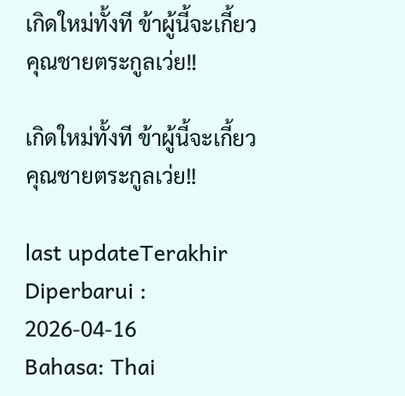เกิดใหม่ทั้งที ข้าผู้นี้จะเกี้ยวคุณชายตระกูลเว่ย!!

เกิดใหม่ทั้งที ข้าผู้นี้จะเกี้ยวคุณชายตระกูลเว่ย!!

last updateTerakhir Diperbarui : 2026-04-16
Bahasa: Thai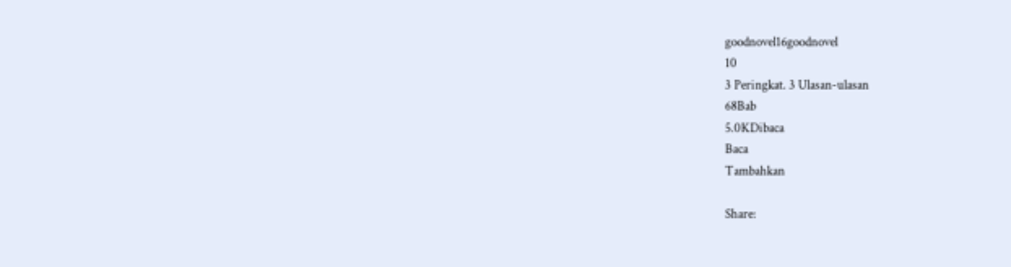goodnovel16goodnovel
10
3 Peringkat. 3 Ulasan-ulasan
68Bab
5.0KDibaca
Baca
Tambahkan

Share: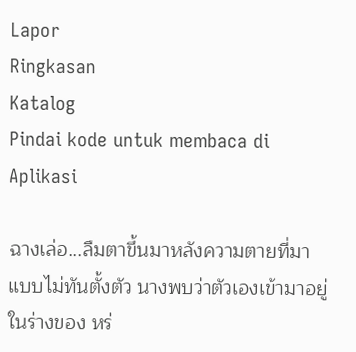Lapor
Ringkasan
Katalog
Pindai kode untuk membaca di Aplikasi

ฉางเล่อ...ลืมตาขึ้นมาหลังความตายที่มาแบบไม่ทันตั้งตัว นางพบว่าตัวเองเข้ามาอยู่ในร่างของ หร่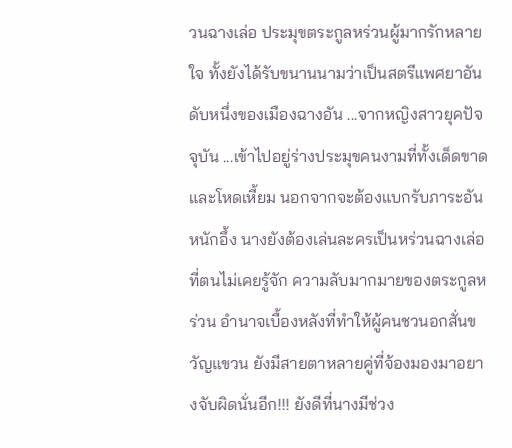วนฉางเล่อ ประมุขตระกูลหร่วนผู้มากรักหลายใจ ทั้งยังได้รับขนานนามว่าเป็นสตรีแพศยาอันดับหนึ่งของเมืองฉางอัน ...จากหญิงสาวยุคปัจจุบัน ...เข้าไปอยู่ร่างประมุขคนงามที่ทั้งเด็ดขาดและโหดเหี้ยม นอกจากจะต้องแบกรับภาระอันหนักอึ้ง นางยังต้องเล่นละครเป็นหร่วนฉางเล่อที่ตนไม่เคยรู้จัก ความลับมากมายของตระกูลหร่วน อำนาจเบื้องหลังที่ทำให้ผู้คนชวนอกสั่นขวัญแขวน ยังมีสายตาหลายคู่ที่จ้องมองมาอยางจับผิดนั่นอีก!!! ยังดีที่นางมีช่วง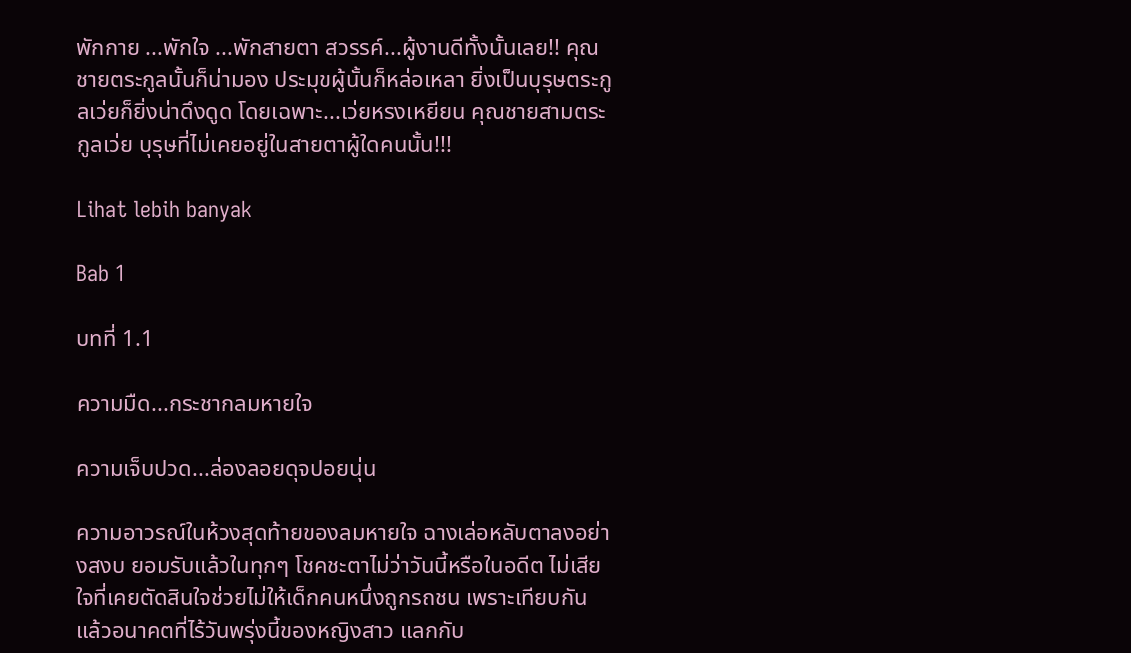พักกาย ...พักใจ ...พักสายตา สวรรค์...ผู้งานดีทั้งนั้นเลย!! คุณชายตระกูลนั้นก็น่ามอง ประมุขผู้นั้นก็หล่อเหลา ยิ่งเป็นบุรุษตระกูลเว่ยก็ยิ่งน่าดึงดูด โดยเฉพาะ...เว่ยหรงเหยียน คุณชายสามตระกูลเว่ย บุรุษที่ไม่เคยอยู่ในสายตาผู้ใดคนนั้น!!!

Lihat lebih banyak

Bab 1

บทที่ 1.1

ความมืด...กระชากลมหายใจ

ความเจ็บปวด...ล่องลอยดุจปอยนุ่น

ความอาวรณ์ในห้วงสุดท้ายของลมหายใจ ฉางเล่อหลับตาลงอย่างสงบ ยอมรับแล้วในทุกๆ โชคชะตาไม่ว่าวันนี้หรือในอดีต ไม่เสียใจที่เคยตัดสินใจช่วยไม่ให้เด็กคนหนึ่งถูกรถชน เพราะเทียบกันแล้วอนาคตที่ไร้วันพรุ่งนี้ของหญิงสาว แลกกับ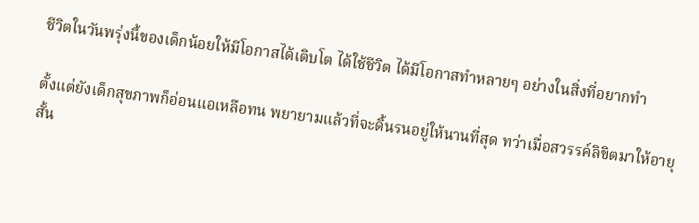ชีวิตในวันพรุ่งนี้ของเด็กน้อยให้มีโอกาสได้เติบโต ได้ใช้ชีวิต ได้มีโอกาสทำหลายๆ อย่างในสิ่งที่อยากทำ

ตั้งแต่ยังเด็กสุขภาพก็อ่อนแอเหลือทน พยายามแล้วที่จะดิ้นรนอยู่ให้นานที่สุด ทว่าเมื่อสวรรค์ลิขิตมาให้อายุสั้น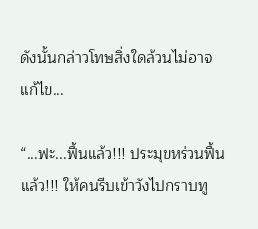ดังนั้นกล่าวโทษสิ่งใดล้วนไม่อาจแก้ไข...

“...ฟะ...ฟื้นแล้ว!!! ประมุขหร่วนฟื้นแล้ว!!! ให้คนรีบเข้าวังไปกราบทู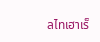ลไทเฮาเร็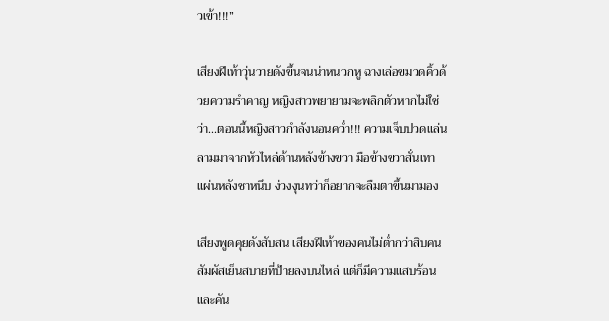วเข้า!!!”

เสียงฝีเท้าวุ่นวายดังขึ้นจนน่าหนวกหู ฉางเล่อขมวดคิ้วด้วยความรำคาญ หญิงสาวพยายามจะพลิกตัวหากไม่ใช่ว่า...ตอนนี้หญิงสาวกำลังนอนคว่ำ!!! ความเจ็บปวดแล่นลามมาจากหัวไหล่ด้านหลังข้างขวา มือข้างขวาสั่นเทา แผ่นหลังชาหนึบ ง่วงงุนทว่าก็อยากจะลืมตาขึ้นมามอง

เสียงพูดคุยดังสับสน เสียงฝีเท้าของคนไม่ต่ำกว่าสิบคน สัมผัสเย็นสบายที่ป้ายลงบนไหล่ แต่ก็มีความแสบร้อนและคัน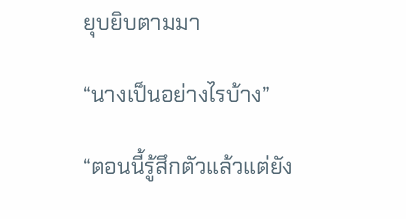ยุบยิบตามมา

“นางเป็นอย่างไรบ้าง”

“ตอนนี้รู้สึกตัวแล้วแต่ยัง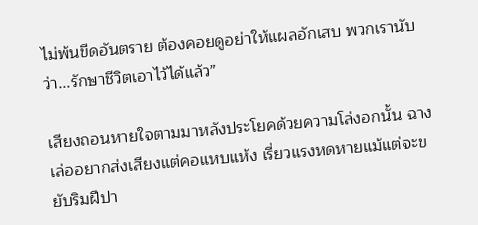ไม่พ้นขีดอันตราย ต้องคอยดูอย่าให้แผลอักเสบ พวกเรานับว่า...รักษาชีวิตเอาไว้ได้แล้ว”

เสียงถอนหายใจตามมาหลังประโยคด้วยความโล่งอกนั้น ฉางเล่ออยากส่งเสียงแต่คอแหบแห้ง เรี่ยวแรงหดหายแม้แต่จะขยับริมฝีปา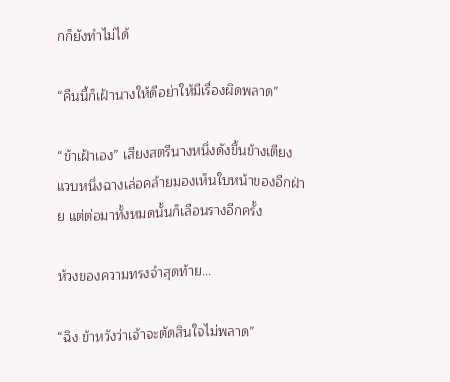กก็ยังทำไม่ได้

“คืนนี้ก็เฝ้านางให้ดีอย่าให้มีเรื่องผิดพลาด”

“ข้าเฝ้าเอง” เสียงสตรีนางหนึ่งดังขึ้นข้างเตียง แวบหนึ่งฉางเล่อคล้ายมองเห็นใบหน้าของอีกฝ่าย แต่ต่อมาทั้งหมดนั้นก็เลือนรางอีกครั้ง

ห้วงของความทรงจำสุดท้าย...

“ฉิง ข้าหวังว่าเจ้าจะตัดสินใจไม่พลาด”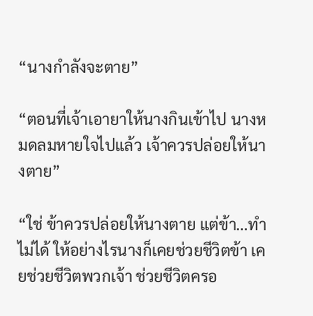“นางกำลังจะตาย”

“ตอนที่เจ้าเอายาให้นางกินเข้าไป นางหมดลมหายใจไปแล้ว เจ้าควรปล่อยให้นางตาย”

“ใช่ ข้าควรปล่อยให้นางตาย แต่ข้า...ทำไม่ได้ ให้อย่างไรนางก็เคยช่วยชีวิตข้า เคยช่วยชีวิตพวกเจ้า ช่วยชีวิตครอ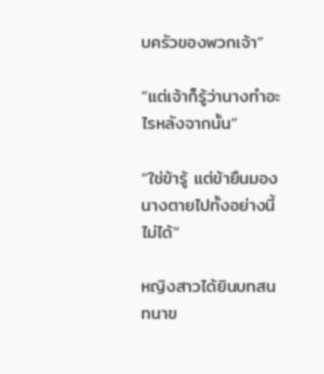บครัวของพวกเจ้า”

“แต่เจ้าก็รู้ว่านางทำอะไรหลังจากนั้น”

“ใช่ข้ารู้ แต่ข้ายืนมองนางตายไปทั้งอย่างนี้ไม่ได้”

หญิงสาวได้ยินบทสนทนาข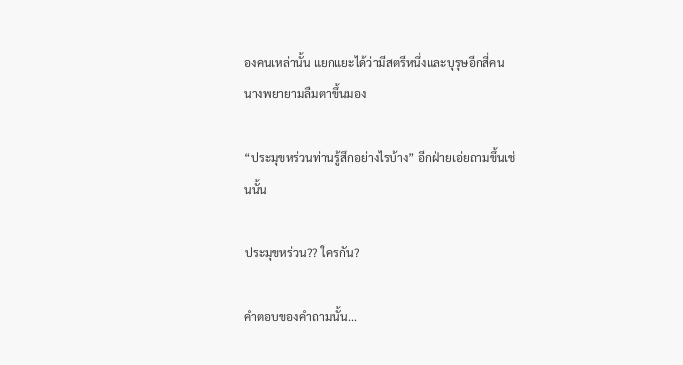องคนเหล่านั้น แยกแยะได้ว่ามีสตรีหนึ่งและบุรุษอีกสี่คน นางพยายามลืมตาขึ้นมอง

“ประมุขหร่วนท่านรู้สึกอย่างไรบ้าง” อีกฝ่ายเอ่ยถามขึ้นเช่นนั้น

ประมุขหร่วน?? ใครกัน?

คำตอบของคำถามนั้น...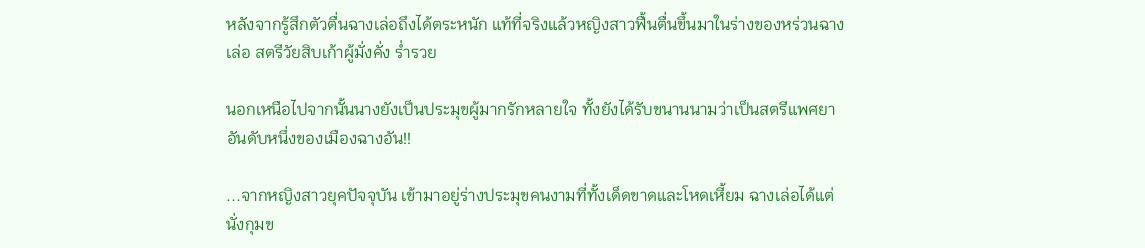หลังจากรู้สึกตัวตื่นฉางเล่อถึงได้ตระหนัก แท้ที่จริงแล้วหญิงสาวฟื้นตื่นขึ้นมาในร่างของหร่วนฉางเล่อ สตรีวัยสิบเก้าผู้มั่งคั่ง ร่ำรวย

นอกเหนือไปจากนั้นนางยังเป็นประมุขผู้มากรักหลายใจ ทั้งยังได้รับขนานนามว่าเป็นสตรีแพศยาอันดับหนึ่งของเมืองฉางอัน!!

...จากหญิงสาวยุคปัจจุบัน เข้ามาอยู่ร่างประมุขคนงามที่ทั้งเด็ดขาดและโหดเหี้ยม ฉางเล่อได้แต่นั่งกุมข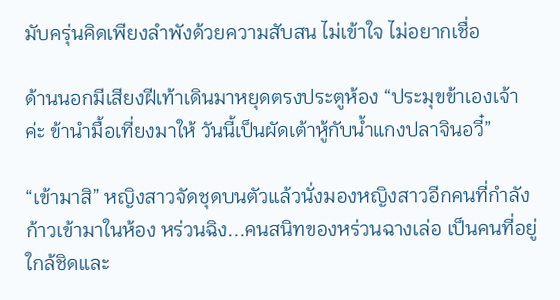มับครุ่นคิดเพียงลำพังด้วยความสับสน ไม่เข้าใจ ไม่อยากเชื่อ

ด้านนอกมีเสียงฝีเท้าเดินมาหยุดตรงประตูห้อง “ประมุขข้าเองเจ้าค่ะ ข้านำมื้อเที่ยงมาให้ วันนี้เป็นผัดเต้าหู้กับน้ำแกงปลาจินอวี๋”

“เข้ามาสิ” หญิงสาวจัดชุดบนตัวแล้วนั่งมองหญิงสาวอีกคนที่กำลังก้าวเข้ามาในห้อง หร่วนฉิง...คนสนิทของหร่วนฉางเล่อ เป็นคนที่อยู่ใกล้ชิดและ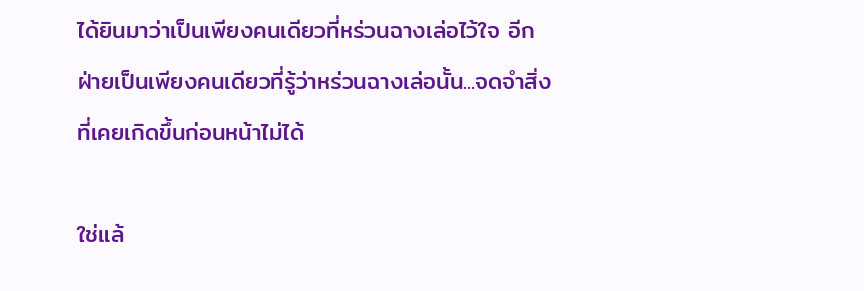ได้ยินมาว่าเป็นเพียงคนเดียวที่หร่วนฉางเล่อไว้ใจ อีกฝ่ายเป็นเพียงคนเดียวที่รู้ว่าหร่วนฉางเล่อนั้น...จดจำสิ่งที่เคยเกิดขึ้นก่อนหน้าไม่ได้

ใช่แล้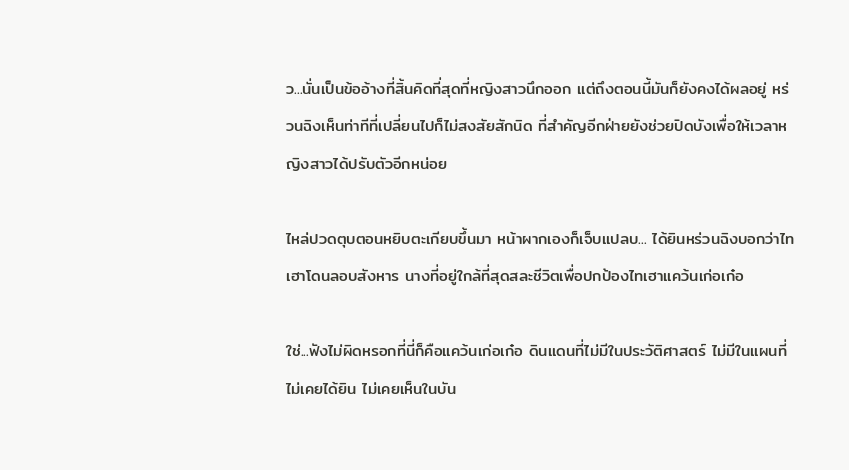ว...นั่นเป็นข้ออ้างที่สิ้นคิดที่สุดที่หญิงสาวนึกออก แต่ถึงตอนนี้มันก็ยังคงได้ผลอยู่ หร่วนฉิงเห็นท่าทีที่เปลี่ยนไปก็ไม่สงสัยสักนิด ที่สำคัญอีกฝ่ายยังช่วยปิดบังเพื่อให้เวลาหญิงสาวได้ปรับตัวอีกหน่อย

ไหล่ปวดตุบตอนหยิบตะเกียบขึ้นมา หน้าผากเองก็เจ็บแปลบ... ได้ยินหร่วนฉิงบอกว่าไทเฮาโดนลอบสังหาร นางที่อยู่ใกล้ที่สุดสละชีวิตเพื่อปกป้องไทเฮาแคว้นเก่อเก๋อ

ใช่...ฟังไม่ผิดหรอกที่นี่ก็คือแคว้นเก่อเก๋อ ดินแดนที่ไม่มีในประวัติศาสตร์ ไม่มีในแผนที่ ไม่เคยได้ยิน ไม่เคยเห็นในบัน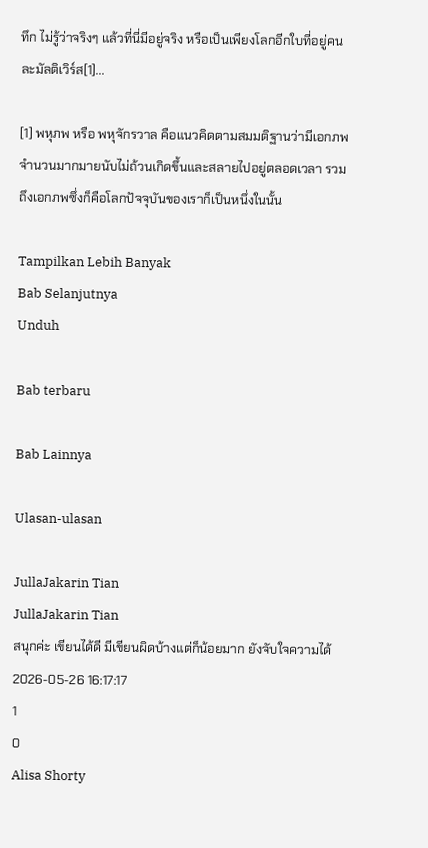ทึก ไม่รู้ว่าจริงๆ แล้วที่นี่มีอยู่จริง หรือเป็นเพียงโลกอีกใบที่อยู่คนละมัลติเวิร์ส[1]...

[1] พหุภพ หรือ พหุจักรวาล คือแนวคิดตามสมมติฐานว่ามีเอกภพจำนวนมากมายนับไม่ถ้วนเกิดขึ้นและสลายไปอยู่ตลอดเวลา รวมถึงเอกภพซึ่งก็คือโลกปัจจุบันของเราก็เป็นหนึ่งในนั้น

Tampilkan Lebih Banyak
Bab Selanjutnya
Unduh

Bab terbaru

Bab Lainnya

Ulasan-ulasan

JullaJakarin Tian
JullaJakarin Tian
สนุกค่ะ เขียนได้ดี มีเขียนผิดบ้างแต่ก็น้อยมาก ยังจับใจความได้
2026-05-26 16:17:17
1
0
Alisa Shorty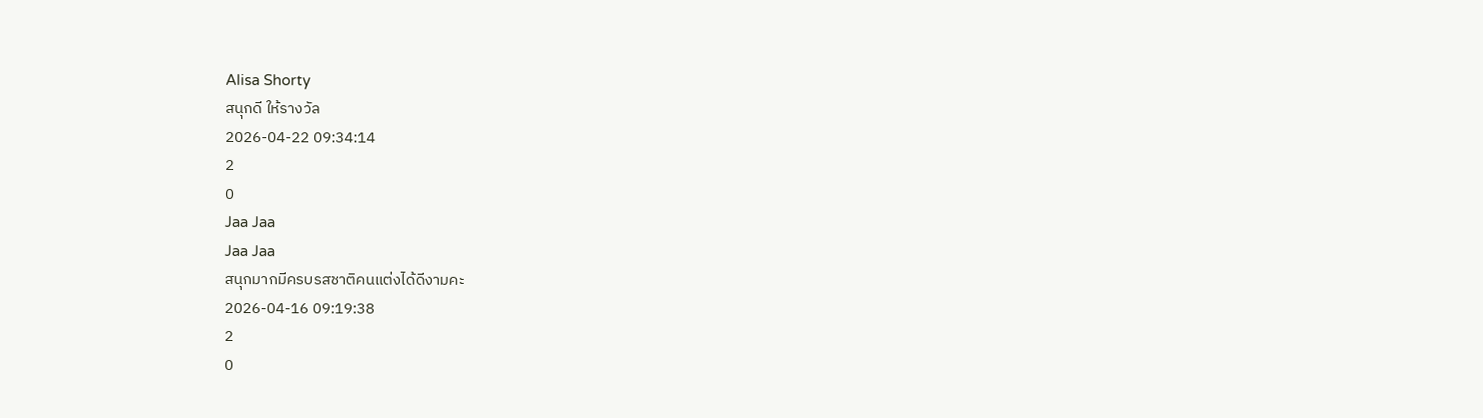Alisa Shorty
สนุกดี ให้รางวัล
2026-04-22 09:34:14
2
0
Jaa Jaa
Jaa Jaa
สนุกมากมีครบรสชาติคนแต่งได้ดีงามคะ
2026-04-16 09:19:38
2
0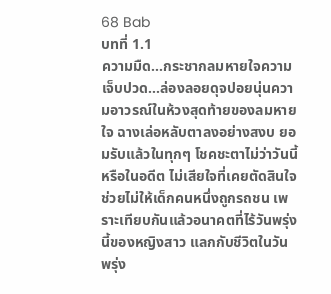68 Bab
บทที่ 1.1
ความมืด...กระชากลมหายใจความเจ็บปวด...ล่องลอยดุจปอยนุ่นความอาวรณ์ในห้วงสุดท้ายของลมหายใจ ฉางเล่อหลับตาลงอย่างสงบ ยอมรับแล้วในทุกๆ โชคชะตาไม่ว่าวันนี้หรือในอดีต ไม่เสียใจที่เคยตัดสินใจช่วยไม่ให้เด็กคนหนึ่งถูกรถชน เพราะเทียบกันแล้วอนาคตที่ไร้วันพรุ่งนี้ของหญิงสาว แลกกับชีวิตในวันพรุ่ง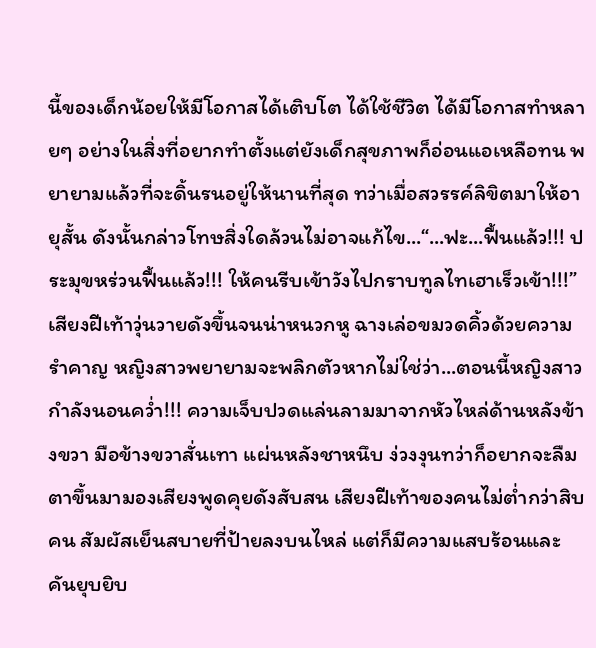นี้ของเด็กน้อยให้มีโอกาสได้เติบโต ได้ใช้ชีวิต ได้มีโอกาสทำหลายๆ อย่างในสิ่งที่อยากทำตั้งแต่ยังเด็กสุขภาพก็อ่อนแอเหลือทน พยายามแล้วที่จะดิ้นรนอยู่ให้นานที่สุด ทว่าเมื่อสวรรค์ลิขิตมาให้อายุสั้น ดังนั้นกล่าวโทษสิ่งใดล้วนไม่อาจแก้ไข...“...ฟะ...ฟื้นแล้ว!!! ประมุขหร่วนฟื้นแล้ว!!! ให้คนรีบเข้าวังไปกราบทูลไทเฮาเร็วเข้า!!!”เสียงฝีเท้าวุ่นวายดังขึ้นจนน่าหนวกหู ฉางเล่อขมวดคิ้วด้วยความรำคาญ หญิงสาวพยายามจะพลิกตัวหากไม่ใช่ว่า...ตอนนี้หญิงสาวกำลังนอนคว่ำ!!! ความเจ็บปวดแล่นลามมาจากหัวไหล่ด้านหลังข้างขวา มือข้างขวาสั่นเทา แผ่นหลังชาหนึบ ง่วงงุนทว่าก็อยากจะลืมตาขึ้นมามองเสียงพูดคุยดังสับสน เสียงฝีเท้าของคนไม่ต่ำกว่าสิบคน สัมผัสเย็นสบายที่ป้ายลงบนไหล่ แต่ก็มีความแสบร้อนและคันยุบยิบ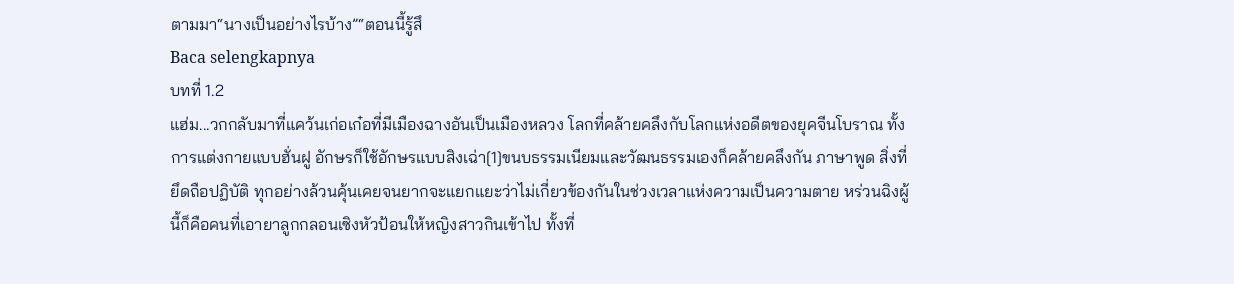ตามมา“นางเป็นอย่างไรบ้าง”“ตอนนี้รู้สึ
Baca selengkapnya
บทที่ 1.2
แฮ่ม...วกกลับมาที่แคว้นเก่อเก๋อที่มีเมืองฉางอันเป็นเมืองหลวง โลกที่คล้ายคลึงกับโลกแห่งอดีตของยุคจีนโบราณ ทั้งการแต่งกายแบบฮั่นฝู อักษรก็ใช้อักษรแบบสิงเฉ่า[1]ขนบธรรมเนียมและวัฒนธรรมเองก็คล้ายคลึงกัน ภาษาพูด สิ่งที่ยึดถือปฏิบัติ ทุกอย่างล้วนคุ้นเคยจนยากจะแยกแยะว่าไม่เกี่ยวข้องกันในช่วงเวลาแห่งความเป็นความตาย หร่วนฉิงผู้นี้ก็คือคนที่เอายาลูกกลอนเซิงหัวป้อนให้หญิงสาวกินเข้าไป ทั้งที่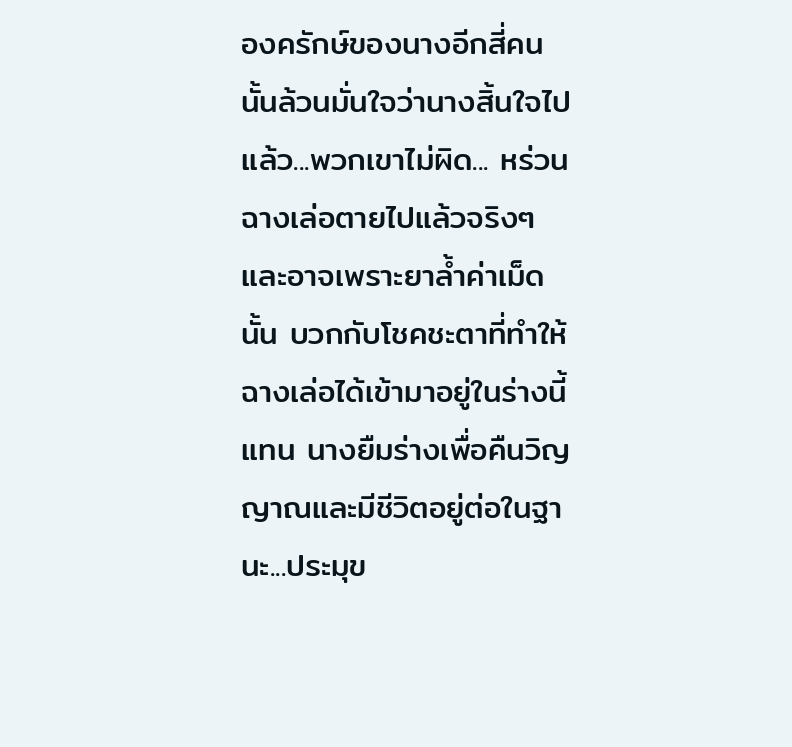องครักษ์ของนางอีกสี่คนนั้นล้วนมั่นใจว่านางสิ้นใจไปแล้ว...พวกเขาไม่ผิด... หร่วนฉางเล่อตายไปแล้วจริงๆ และอาจเพราะยาล้ำค่าเม็ดนั้น บวกกับโชคชะตาที่ทำให้ฉางเล่อได้เข้ามาอยู่ในร่างนี้แทน นางยืมร่างเพื่อคืนวิญญาณและมีชีวิตอยู่ต่อในฐานะ...ประมุข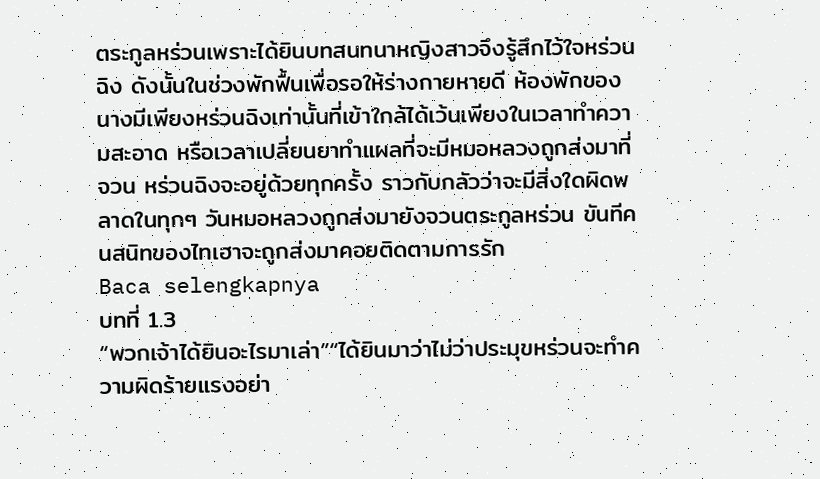ตระกูลหร่วนเพราะได้ยินบทสนทนาหญิงสาวจึงรู้สึกไว้ใจหร่วนฉิง ดังนั้นในช่วงพักฟื้นเพื่อรอให้ร่างกายหายดี ห้องพักของนางมีเพียงหร่วนฉิงเท่านั้นที่เข้าใกล้ได้เว้นเพียงในเวลาทำความสะอาด หรือเวลาเปลี่ยนยาทำแผลที่จะมีหมอหลวงถูกส่งมาที่จวน หร่วนฉิงจะอยู่ด้วยทุกครั้ง ราวกับกลัวว่าจะมีสิ่งใดผิดพลาดในทุกๆ วันหมอหลวงถูกส่งมายังจวนตระกูลหร่วน ขันทีคนสนิทของไทเฮาจะถูกส่งมาคอยติดตามการรัก
Baca selengkapnya
บทที่ 1.3
“พวกเจ้าได้ยินอะไรมาเล่า”“ได้ยินมาว่าไม่ว่าประมุขหร่วนจะทำความผิดร้ายแรงอย่า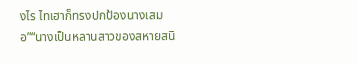งไร ไทเฮาก็ทรงปกป้องนางเสมอ”“นางเป็นหลานสาวของสหายสนิ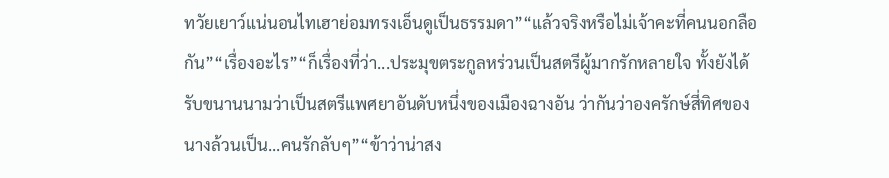ทวัยเยาว์แน่นอนไทเฮาย่อมทรงเอ็นดูเป็นธรรมดา”“แล้วจริงหรือไม่เจ้าคะที่คนนอกลือกัน”“เรื่องอะไร”“ก็เรื่องที่ว่า...ประมุขตระกูลหร่วนเป็นสตรีผู้มากรักหลายใจ ทั้งยังได้รับขนานนามว่าเป็นสตรีแพศยาอันดับหนึ่งของเมืองฉางอัน ว่ากันว่าองครักษ์สี่ทิศของนางล้วนเป็น...คนรักลับๆ”“ข้าว่าน่าสง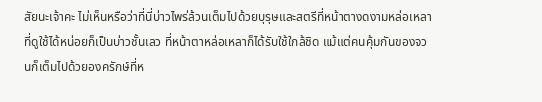สัยนะเจ้าคะ ไม่เห็นหรือว่าที่นี่บ่าวไพร่ล้วนเต็มไปด้วยบุรุษและสตรีที่หน้าตางดงามหล่อเหลา ที่ดูใช้ได้หน่อยก็เป็นบ่าวชั้นเลว ที่หน้าตาหล่อเหลาก็ได้รับใช้ใกล้ชิด แม้แต่คนคุ้มกันของจวนก็เต็มไปด้วยองครักษ์ที่ห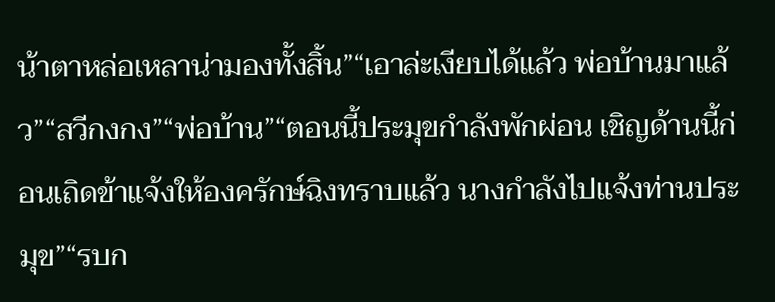น้าตาหล่อเหลาน่ามองทั้งสิ้น”“เอาล่ะเงียบได้แล้ว พ่อบ้านมาแล้ว”“สวีกงกง”“พ่อบ้าน”“ตอนนี้ประมุขกำลังพักผ่อน เชิญด้านนี้ก่อนเถิดข้าแจ้งให้องครักษ์ฉิงทราบแล้ว นางกำลังไปแจ้งท่านประมุข”“รบก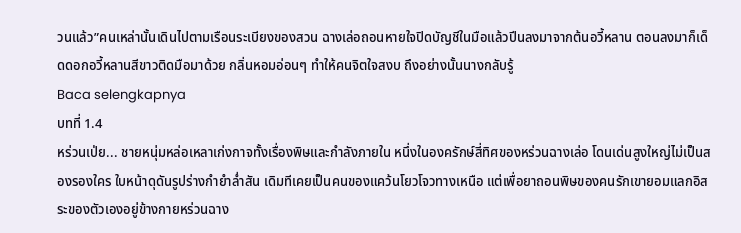วนแล้ว”คนเหล่านั้นเดินไปตามเรือนระเบียงของสวน ฉางเล่อถอนหายใจปิดบัญชีในมือแล้วปีนลงมาจากต้นอวี้หลาน ตอนลงมาก็เด็ดดอกอวี้หลานสีขาวติดมือมาด้วย กลิ่นหอมอ่อนๆ ทำให้คนจิตใจสงบ ถึงอย่างนั้นนางกลับรู้
Baca selengkapnya
บทที่ 1.4
หร่วนเป่ย... ชายหนุ่มหล่อเหลาเก่งกาจทั้งเรื่องพิษและกำลังภายใน หนึ่งในองครักษ์สี่ทิศของหร่วนฉางเล่อ โดนเด่นสูงใหญ่ไม่เป็นสองรองใคร ใบหน้าดุดันรูปร่างกำยำล่ำสัน เดิมทีเคยเป็นคนของแคว้นโยวโจวทางเหนือ แต่เพื่อยาถอนพิษของคนรักเขายอมแลกอิสระของตัวเองอยู่ข้างกายหร่วนฉาง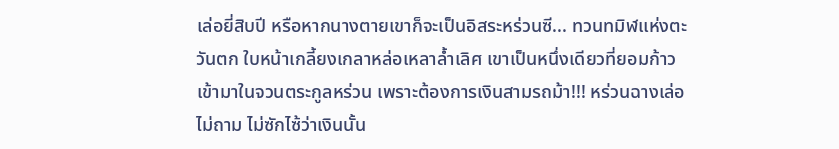เล่อยี่สิบปี หรือหากนางตายเขาก็จะเป็นอิสระหร่วนซี... ทวนทมิฬแห่งตะวันตก ใบหน้าเกลี้ยงเกลาหล่อเหลาล้ำเลิศ เขาเป็นหนึ่งเดียวที่ยอมก้าวเข้ามาในจวนตระกูลหร่วน เพราะต้องการเงินสามรถม้า!!! หร่วนฉางเล่อไม่ถาม ไม่ซักไซ้ว่าเงินนั้น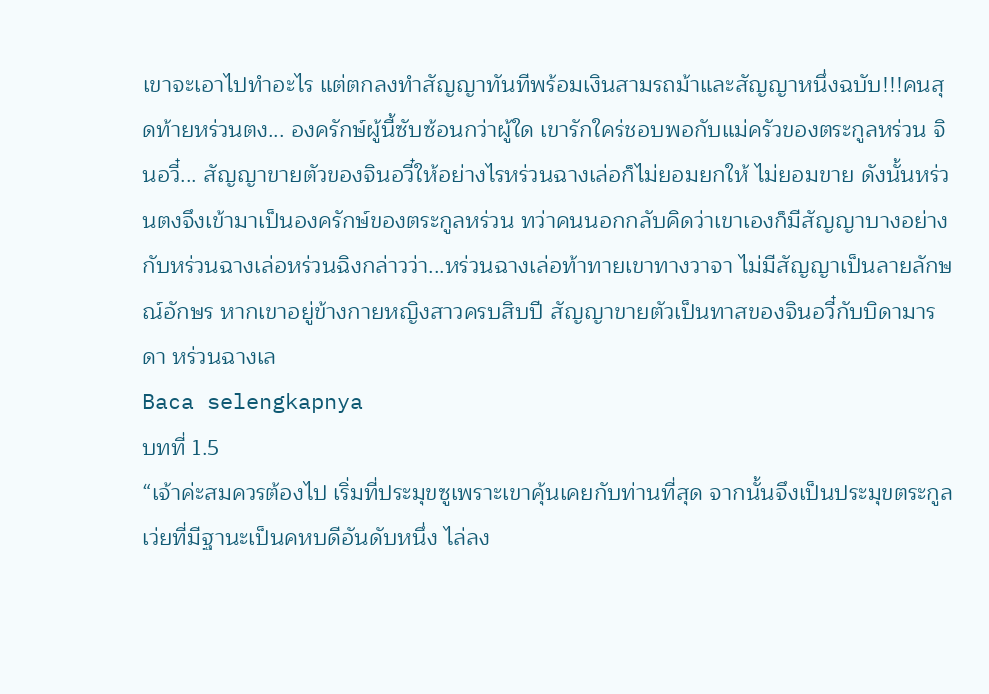เขาจะเอาไปทำอะไร แต่ตกลงทำสัญญาทันทีพร้อมเงินสามรถม้าและสัญญาหนึ่งฉบับ!!!คนสุดท้ายหร่วนตง... องครักษ์ผู้นี้ซับซ้อนกว่าผู้ใด เขารักใคร่ชอบพอกับแม่ครัวของตระกูลหร่วน จินอวี๋... สัญญาขายตัวของจินอวี๋ให้อย่างไรหร่วนฉางเล่อก็ไม่ยอมยกให้ ไม่ยอมขาย ดังนั้นหร่วนตงจึงเข้ามาเป็นองครักษ์ของตระกูลหร่วน ทว่าคนนอกกลับคิดว่าเขาเองก็มีสัญญาบางอย่างกับหร่วนฉางเล่อหร่วนฉิงกล่าวว่า...หร่วนฉางเล่อท้าทายเขาทางวาจา ไม่มีสัญญาเป็นลายลักษณ์อักษร หากเขาอยู่ข้างกายหญิงสาวครบสิบปี สัญญาขายตัวเป็นทาสของจินอวี๋กับบิดามารดา หร่วนฉางเล
Baca selengkapnya
บทที่ 1.5
“เจ้าค่ะสมควรต้องไป เริ่มที่ประมุขซูเพราะเขาคุ้นเคยกับท่านที่สุด จากนั้นจึงเป็นประมุขตระกูลเว่ยที่มีฐานะเป็นคหบดีอันดับหนึ่ง ไล่ลง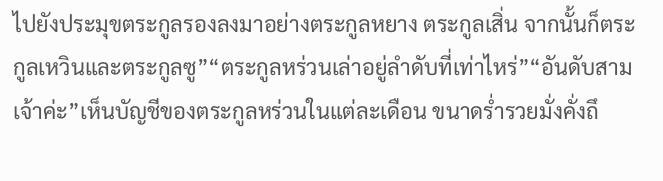ไปยังประมุขตระกูลรองลงมาอย่างตระกูลหยาง ตระกูลเสิ่น จากนั้นก็ตระกูลเหวินและตระกูลซู”“ตระกูลหร่วนเล่าอยู่ลำดับที่เท่าไหร่”“อันดับสามเจ้าค่ะ”เห็นบัญชีของตระกูลหร่วนในแต่ละเดือน ขนาดร่ำรวยมั่งคั่งถึ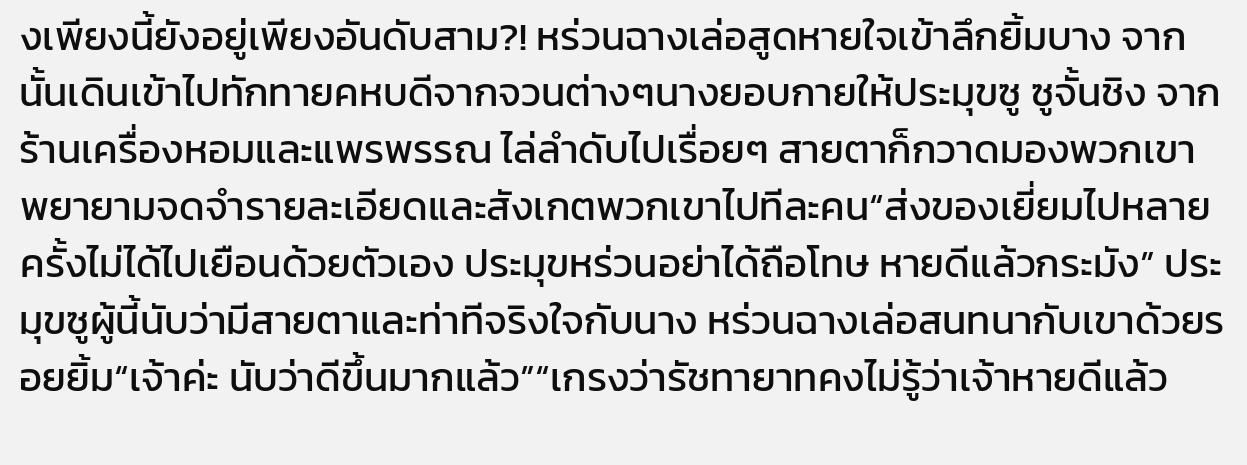งเพียงนี้ยังอยู่เพียงอันดับสาม?! หร่วนฉางเล่อสูดหายใจเข้าลึกยิ้มบาง จากนั้นเดินเข้าไปทักทายคหบดีจากจวนต่างๆนางยอบกายให้ประมุขซู ซูจั้นชิง จากร้านเครื่องหอมและแพรพรรณ ไล่ลำดับไปเรื่อยๆ สายตาก็กวาดมองพวกเขา พยายามจดจำรายละเอียดและสังเกตพวกเขาไปทีละคน“ส่งของเยี่ยมไปหลายครั้งไม่ได้ไปเยือนด้วยตัวเอง ประมุขหร่วนอย่าได้ถือโทษ หายดีแล้วกระมัง” ประมุขซูผู้นี้นับว่ามีสายตาและท่าทีจริงใจกับนาง หร่วนฉางเล่อสนทนากับเขาด้วยรอยยิ้ม“เจ้าค่ะ นับว่าดีขึ้นมากแล้ว”“เกรงว่ารัชทายาทคงไม่รู้ว่าเจ้าหายดีแล้ว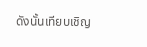ดังนั้นเทียบเชิญ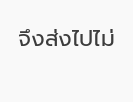จึงส่งไปไม่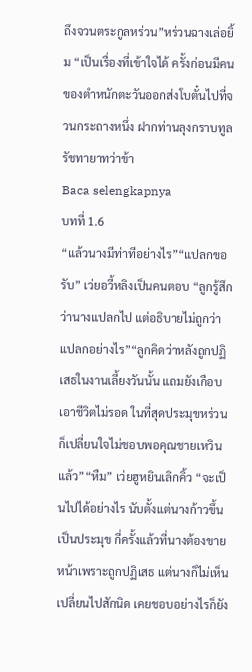ถึงจวนตระกูลหร่วน”หร่วนฉางเล่อยิ้ม “เป็นเรื่องที่เข้าใจได้ ครั้งก่อนมีคนของตำหนักตะวันออกส่งโบตั๋นไปที่จวนกระถางหนึ่ง ฝากท่านลุงกราบทูลรัชทายาทว่าข้า
Baca selengkapnya
บทที่ 1.6
“แล้วนางมีท่าทีอย่างไร”“แปลกขอรับ” เว่ยอวี้หลิงเป็นคนตอบ “ลูกรู้สึกว่านางแปลกไป แต่อธิบายไม่ถูกว่าแปลกอย่างไร”“ลูกคิดว่าหลังถูกปฏิเสธในงานเลี้ยงวันนั้น แถมยังเกือบเอาชีวิตไม่รอด ในที่สุดประมุขหร่วนก็เปลี่ยนใจไม่ชอบพอคุณชายเหวินแล้ว”“หืม” เว่ยฮูหยินเลิกคิ้ว “จะเป็นไปได้อย่างไร นับตั้งแต่นางก้าวขึ้นเป็นประมุข กี่ครั้งแล้วที่นางต้องขายหน้าเพราะถูกปฏิเสธ แต่นางก็ไม่เห็นเปลี่ยนไปสักนิด เคยชอบอย่างไรก็ยัง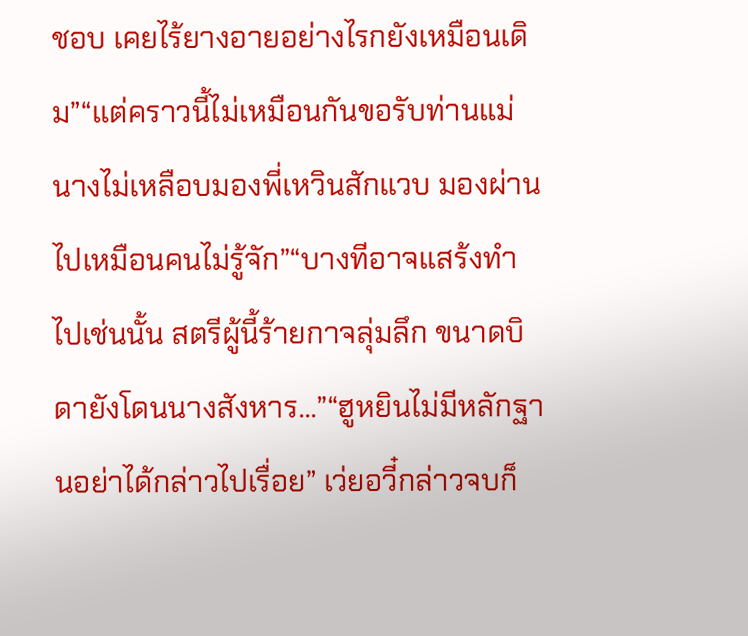ชอบ เคยไร้ยางอายอย่างไรกยังเหมือนเดิม”“แต่คราวนี้ไม่เหมือนกันขอรับท่านแม่ นางไม่เหลือบมองพี่เหวินสักแวบ มองผ่านไปเหมือนคนไม่รู้จัก”“บางทีอาจแสร้งทำไปเช่นนั้น สตรีผู้นี้ร้ายกาจลุ่มลึก ขนาดบิดายังโดนนางสังหาร...”“ฮูหยินไม่มีหลักฐานอย่าได้กล่าวไปเรื่อย” เว่ยอวี๋กล่าวจบก็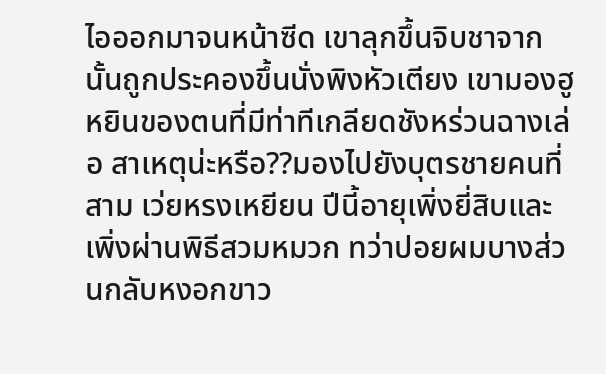ไอออกมาจนหน้าซีด เขาลุกขึ้นจิบชาจากนั้นถูกประคองขึ้นนั่งพิงหัวเตียง เขามองฮูหยินของตนที่มีท่าทีเกลียดชังหร่วนฉางเล่อ สาเหตุน่ะหรือ??มองไปยังบุตรชายคนที่สาม เว่ยหรงเหยียน ปีนี้อายุเพิ่งยี่สิบและเพิ่งผ่านพิธีสวมหมวก ทว่าปอยผมบางส่วนกลับหงอกขาว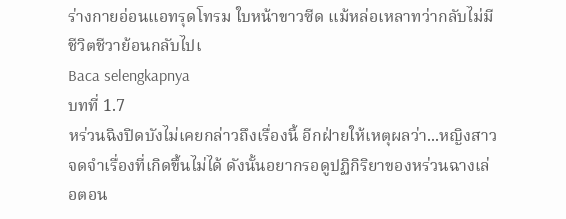ร่างกายอ่อนแอทรุดโทรม ใบหน้าขาวซีด แม้หล่อเหลาทว่ากลับไม่มีชีวิตชีวาย้อนกลับไปเ
Baca selengkapnya
บทที่ 1.7
หร่วนฉิงปิดบังไม่เคยกล่าวถึงเรื่องนี้ อีกฝ่ายให้เหตุผลว่า...หญิงสาวจดจำเรื่องที่เกิดขึ้นไม่ได้ ดังนั้นอยากรอดูปฏิกิริยาของหร่วนฉางเล่อตอน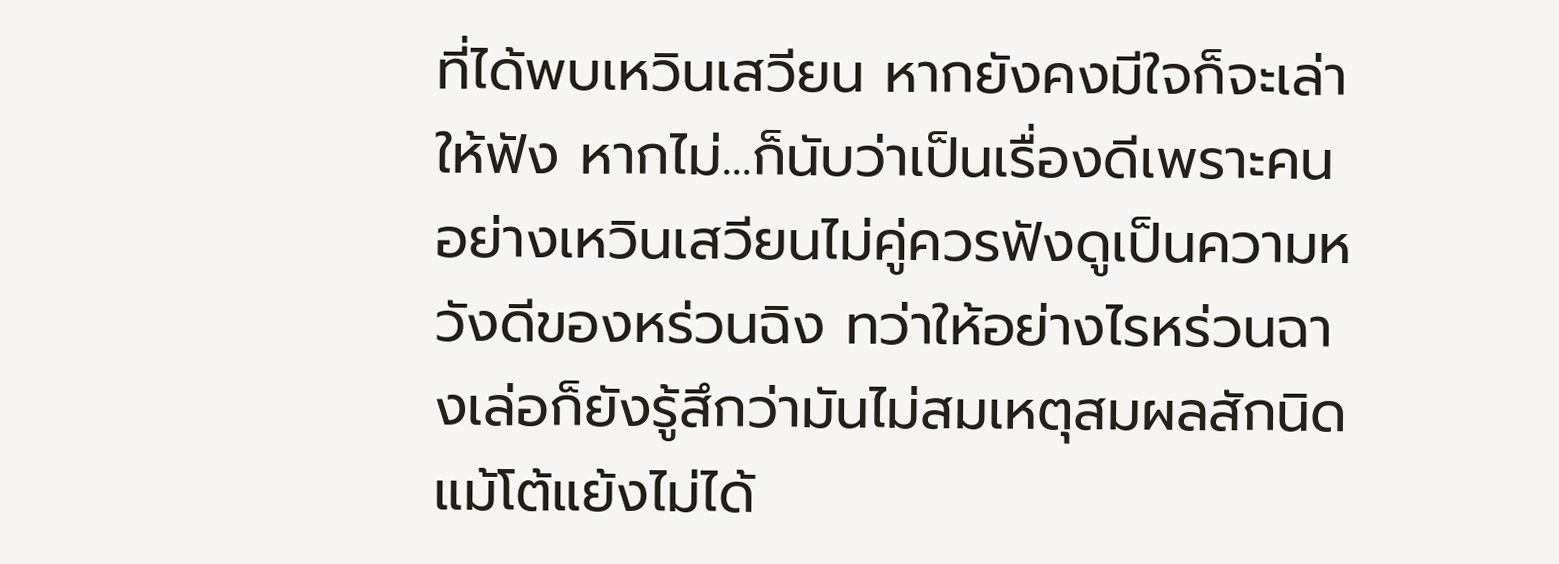ที่ได้พบเหวินเสวียน หากยังคงมีใจก็จะเล่าให้ฟัง หากไม่...ก็นับว่าเป็นเรื่องดีเพราะคนอย่างเหวินเสวียนไม่คู่ควรฟังดูเป็นความหวังดีของหร่วนฉิง ทว่าให้อย่างไรหร่วนฉางเล่อก็ยังรู้สึกว่ามันไม่สมเหตุสมผลสักนิด แม้โต้แย้งไม่ได้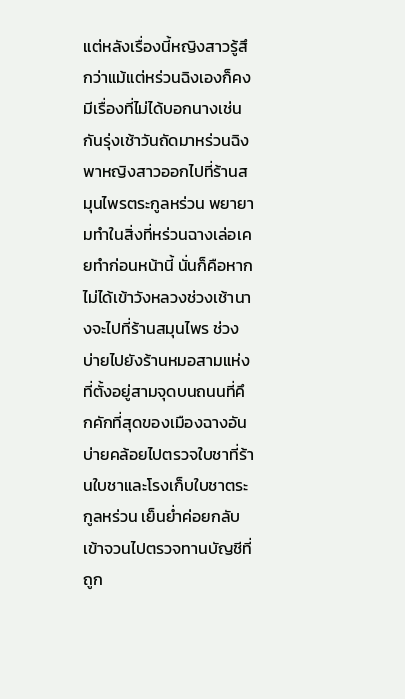แต่หลังเรื่องนี้หญิงสาวรู้สึกว่าแม้แต่หร่วนฉิงเองก็คงมีเรื่องที่ไม่ได้บอกนางเช่นกันรุ่งเช้าวันถัดมาหร่วนฉิงพาหญิงสาวออกไปที่ร้านสมุนไพรตระกูลหร่วน พยายามทำในสิ่งที่หร่วนฉางเล่อเคยทำก่อนหน้านี้ นั่นก็คือหากไม่ได้เข้าวังหลวงช่วงเช้านางจะไปที่ร้านสมุนไพร ช่วงบ่ายไปยังร้านหมอสามแห่งที่ตั้งอยู่สามจุดบนถนนที่คึกคักที่สุดของเมืองฉางอันบ่ายคล้อยไปตรวจใบชาที่ร้านใบชาและโรงเก็บใบชาตระกูลหร่วน เย็นย่ำค่อยกลับเข้าจวนไปตรวจทานบัญชีที่ถูก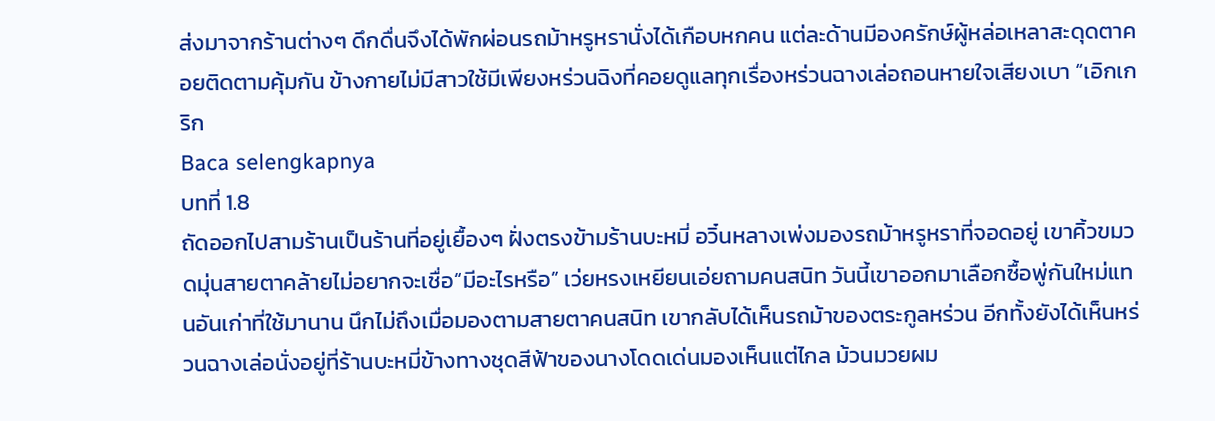ส่งมาจากร้านต่างๆ ดึกดื่นจึงได้พักผ่อนรถม้าหรูหรานั่งได้เกือบหกคน แต่ละด้านมีองครักษ์ผู้หล่อเหลาสะดุดตาคอยติดตามคุ้มกัน ข้างกายไม่มีสาวใช้มีเพียงหร่วนฉิงที่คอยดูแลทุกเรื่องหร่วนฉางเล่อถอนหายใจเสียงเบา “เอิกเกริก
Baca selengkapnya
บทที่ 1.8
ถัดออกไปสามร้านเป็นร้านที่อยู่เยื้องๆ ฝั่งตรงข้ามร้านบะหมี่ อวิ๋นหลางเพ่งมองรถม้าหรูหราที่จอดอยู่ เขาคิ้วขมวดมุ่นสายตาคล้ายไม่อยากจะเชื่อ“มีอะไรหรือ” เว่ยหรงเหยียนเอ่ยถามคนสนิท วันนี้เขาออกมาเลือกซื้อพู่กันใหม่แทนอันเก่าที่ใช้มานาน นึกไม่ถึงเมื่อมองตามสายตาคนสนิท เขากลับได้เห็นรถม้าของตระกูลหร่วน อีกทั้งยังได้เห็นหร่วนฉางเล่อนั่งอยู่ที่ร้านบะหมี่ข้างทางชุดสีฟ้าของนางโดดเด่นมองเห็นแต่ไกล ม้วนมวยผม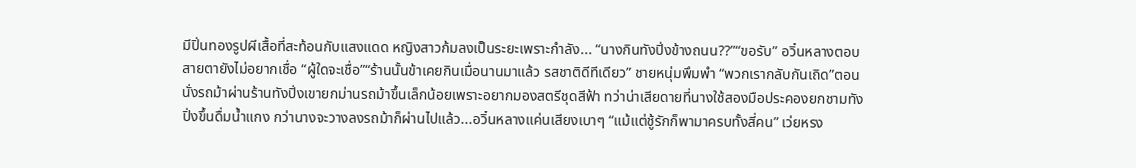มีปิ่นทองรูปผีเสื้อที่สะท้อนกับแสงแดด หญิงสาวก้มลงเป็นระยะเพราะกำลัง... “นางกินทังปิ่งข้างถนน??”“ขอรับ” อวิ๋นหลางตอบสายตายังไม่อยากเชื่อ “ผู้ใดจะเชื่อ”“ร้านนั้นข้าเคยกินเมื่อนานมาแล้ว รสชาติดีทีเดียว” ชายหนุ่มพึมพำ “พวกเรากลับกันเถิด”ตอนนั่งรถม้าผ่านร้านทังปิ่งเขายกม่านรถม้าขึ้นเล็กน้อยเพราะอยากมองสตรีชุดสีฟ้า ทว่าน่าเสียดายที่นางใช้สองมือประคองยกชามทังปิ่งขึ้นดื่มน้ำแกง กว่านางจะวางลงรถม้าก็ผ่านไปแล้ว...อวิ๋นหลางแค่นเสียงเบาๆ “แม้แต่ชู้รักก็พามาครบทั้งสี่คน” เว่ยหรง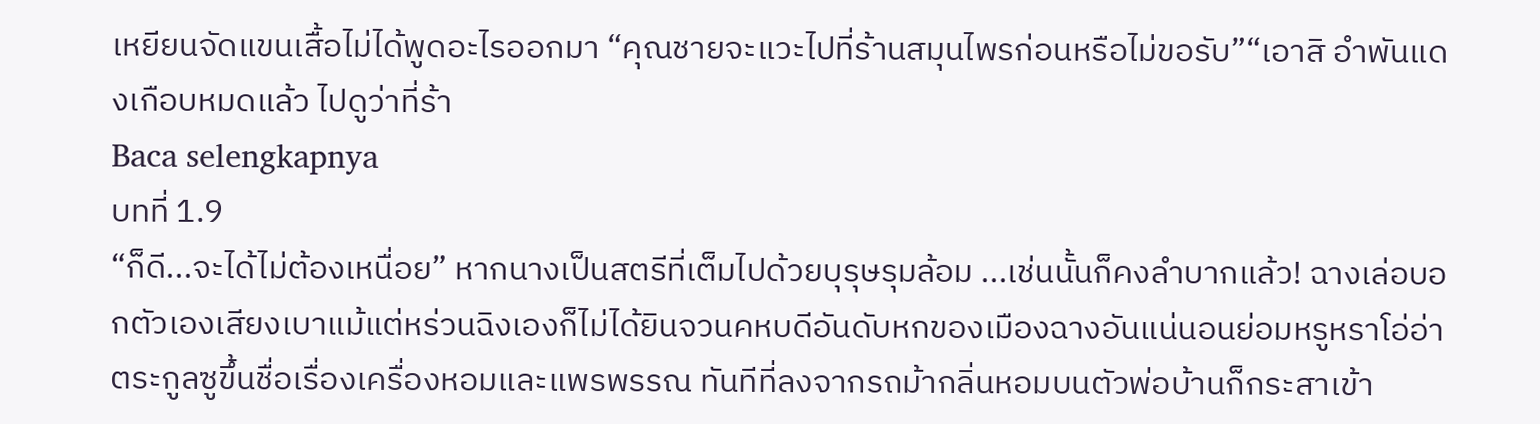เหยียนจัดแขนเสื้อไม่ได้พูดอะไรออกมา “คุณชายจะแวะไปที่ร้านสมุนไพรก่อนหรือไม่ขอรับ”“เอาสิ อำพันแดงเกือบหมดแล้ว ไปดูว่าที่ร้า
Baca selengkapnya
บทที่ 1.9
“ก็ดี...จะได้ไม่ต้องเหนื่อย” หากนางเป็นสตรีที่เต็มไปด้วยบุรุษรุมล้อม ...เช่นนั้นก็คงลำบากแล้ว! ฉางเล่อบอกตัวเองเสียงเบาแม้แต่หร่วนฉิงเองก็ไม่ได้ยินจวนคหบดีอันดับหกของเมืองฉางอันแน่นอนย่อมหรูหราโอ่อ่า ตระกูลซูขึ้นชื่อเรื่องเครื่องหอมและแพรพรรณ ทันทีที่ลงจากรถม้ากลิ่นหอมบนตัวพ่อบ้านก็กระสาเข้า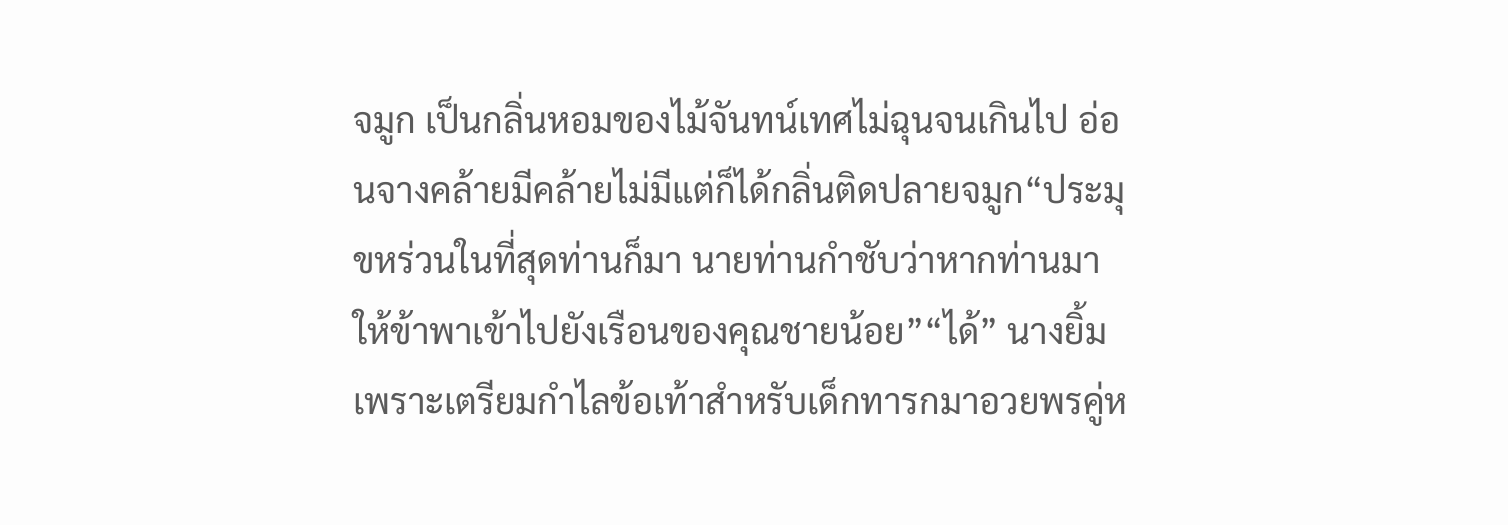จมูก เป็นกลิ่นหอมของไม้จันทน์เทศไม่ฉุนจนเกินไป อ่อนจางคล้ายมีคล้ายไม่มีแต่ก็ได้กลิ่นติดปลายจมูก“ประมุขหร่วนในที่สุดท่านก็มา นายท่านกำชับว่าหากท่านมาให้ข้าพาเข้าไปยังเรือนของคุณชายน้อย”“ได้” นางยิ้มเพราะเตรียมกำไลข้อเท้าสำหรับเด็กทารกมาอวยพรคู่ห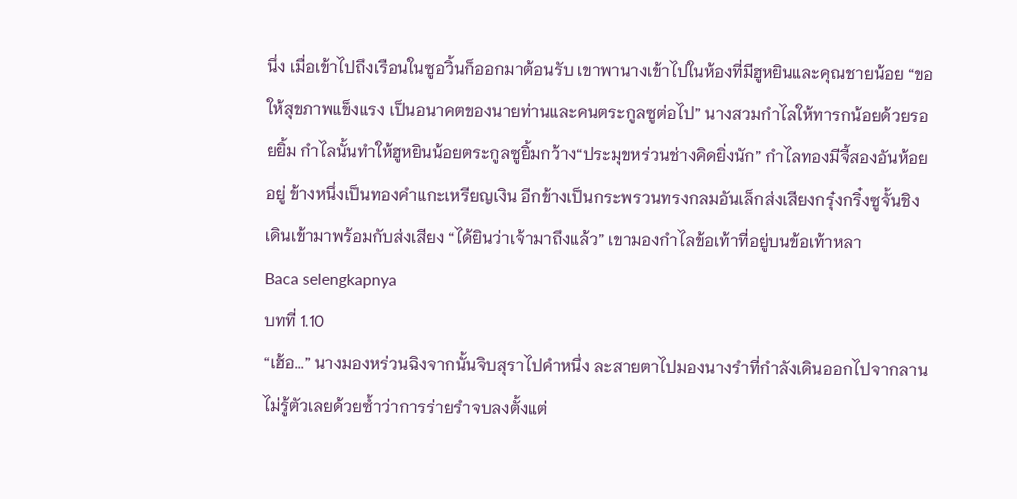นึ่ง เมื่อเข้าไปถึงเรือนในซูอวิ้นก็ออกมาต้อนรับ เขาพานางเข้าไปในห้องที่มีฮูหยินและคุณชายน้อย “ขอให้สุขภาพแข็งแรง เป็นอนาคตของนายท่านและคนตระกูลซูต่อไป” นางสวมกำไลให้ทารกน้อยด้วยรอยยิ้ม กำไลนั้นทำให้ฮูหยินน้อยตระกูลซูยิ้มกว้าง“ประมุขหร่วนช่างคิดยิ่งนัก” กำไลทองมีจี้สองอันห้อยอยู่ ข้างหนึ่งเป็นทองคำแกะเหรียญเงิน อีกข้างเป็นกระพรวนทรงกลมอันเล็กส่งเสียงกรุ๋งกริ๋งซูจั้นชิงเดินเข้ามาพร้อมกับส่งเสียง “ได้ยินว่าเจ้ามาถึงแล้ว” เขามองกำไลข้อเท้าที่อยู่บนข้อเท้าหลา
Baca selengkapnya
บทที่ 1.10
“เฮ้อ...” นางมองหร่วนฉิงจากนั้นจิบสุราไปคำหนึ่ง ละสายตาไปมองนางรำที่กำลังเดินออกไปจากลาน ไม่รู้ตัวเลยด้วยซ้ำว่าการร่ายรำจบลงตั้งแต่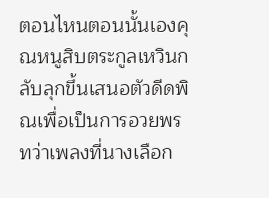ตอนไหนตอนนั้นเองคุณหนูสิบตระกูลเหวินกลับลุกขึ้นเสนอตัวดีดพิณเพื่อเป็นการอวยพร ทว่าเพลงที่นางเลือก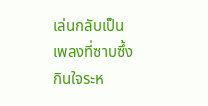เล่นกลับเป็นเพลงที่ซาบซึ้งกินใจระห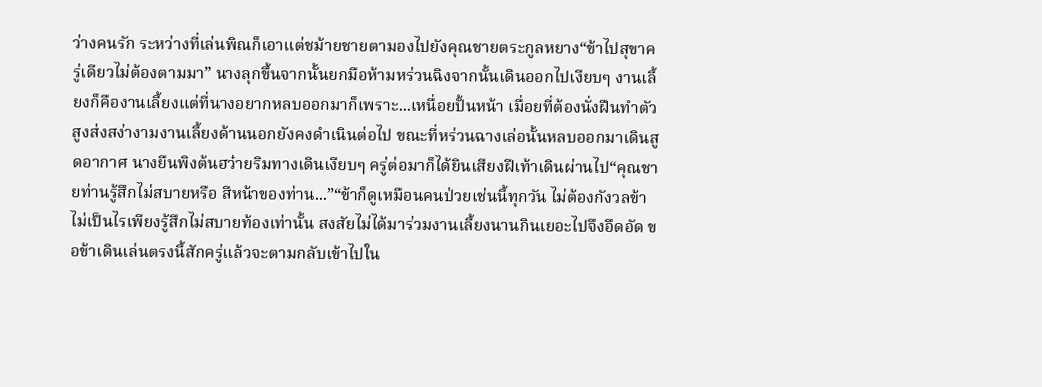ว่างคนรัก ระหว่างที่เล่นพิณก็เอาแต่ชม้ายชายตามองไปยังคุณชายตระกูลหยาง“ข้าไปสุขาครู่เดียวไม่ต้องตามมา” นางลุกขึ้นจากนั้นยกมือห้ามหร่วนฉิงจากนั้นเดินออกไปเงียบๆ งานเลี้ยงก็คืองานเลี้ยงแต่ที่นางอยากหลบออกมาก็เพราะ...เหนื่อยปั้นหน้า เมื่อยที่ต้องนั่งฝืนทำตัวสูงส่งสง่างามงานเลี้ยงด้านนอกยังคงดำเนินต่อไป ขณะที่หร่วนฉางเล่อนั้นหลบออกมาเดินสูดอากาศ นางยืนพิงต้นฮว๋ายริมทางเดินเงียบๆ ครู่ต่อมาก็ได้ยินเสียงฝีเท้าเดินผ่านไป“คุณชายท่านรู้สึกไม่สบายหรือ สีหน้าของท่าน...”“ข้าก็ดูเหมือนคนป่วยเช่นนี้ทุกวัน ไม่ต้องกังวลข้าไม่เป็นไรเพียงรู้สึกไม่สบายท้องเท่านั้น สงสัยไม่ได้มาร่วมงานเลี้ยงนานกินเยอะไปจึงอึดอัด ขอข้าเดินเล่นตรงนี้สักครู่แล้วจะตามกลับเข้าไปใน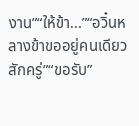งาน”“ให้ข้า...”“อวิ๋นหลางข้าขออยู่คนเดียวสักครู่”“ขอรับ”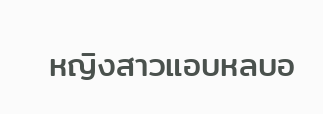หญิงสาวแอบหลบอ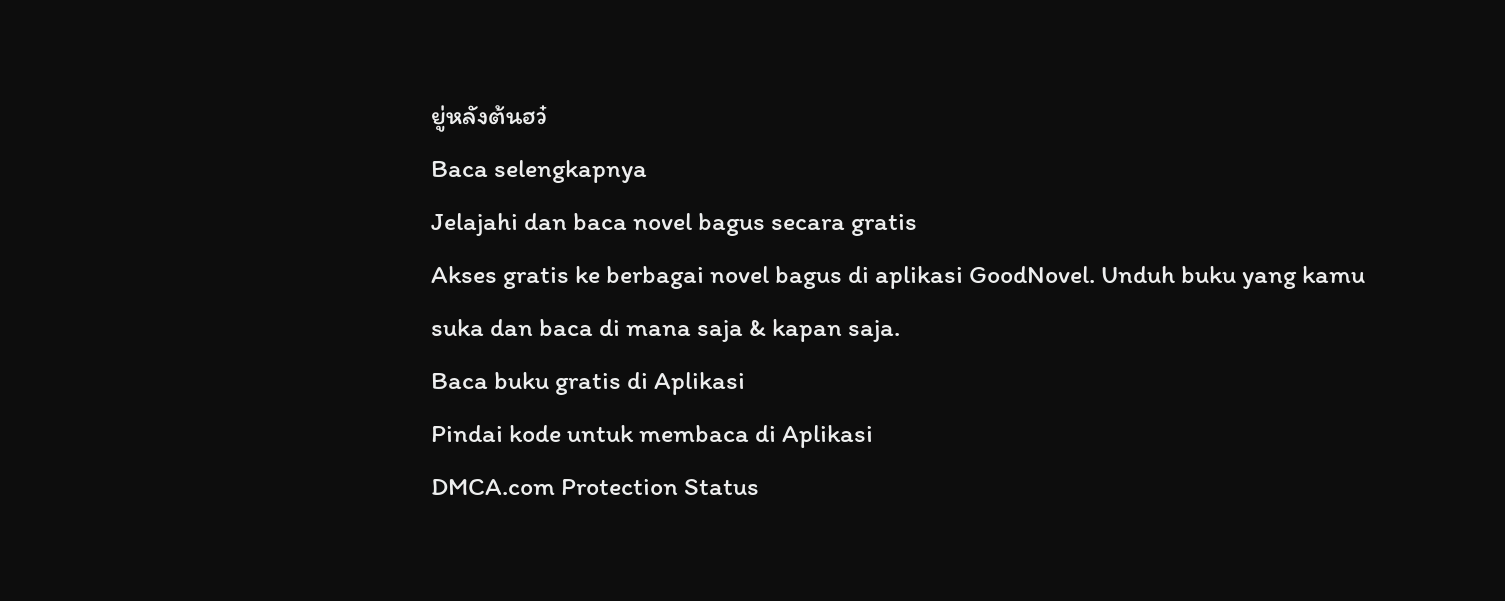ยู่หลังต้นฮว๋
Baca selengkapnya
Jelajahi dan baca novel bagus secara gratis
Akses gratis ke berbagai novel bagus di aplikasi GoodNovel. Unduh buku yang kamu suka dan baca di mana saja & kapan saja.
Baca buku gratis di Aplikasi
Pindai kode untuk membaca di Aplikasi
DMCA.com Protection Status